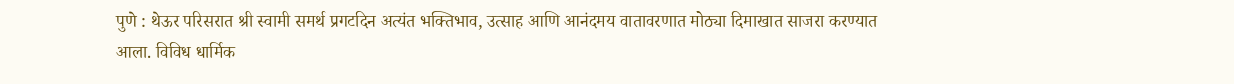पुणे : थेऊर परिसरात श्री स्वामी समर्थ प्रगटदिन अत्यंत भक्तिभाव, उत्साह आणि आनंदमय वातावरणात मोठ्या दिमाखात साजरा करण्यात आला. विविध धार्मिक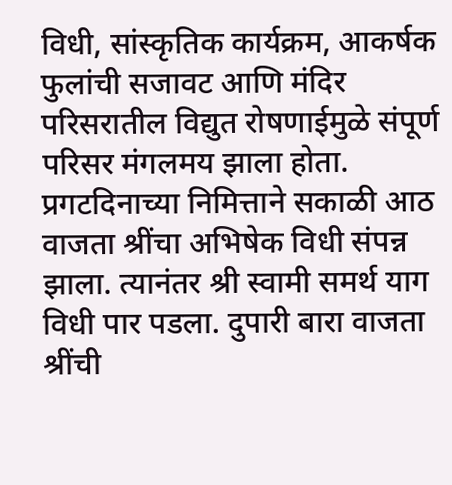विधी, सांस्कृतिक कार्यक्रम, आकर्षक फुलांची सजावट आणि मंदिर परिसरातील विद्युत रोषणाईमुळे संपूर्ण परिसर मंगलमय झाला होता.
प्रगटदिनाच्या निमित्ताने सकाळी आठ वाजता श्रींचा अभिषेक विधी संपन्न झाला. त्यानंतर श्री स्वामी समर्थ याग विधी पार पडला. दुपारी बारा वाजता श्रींची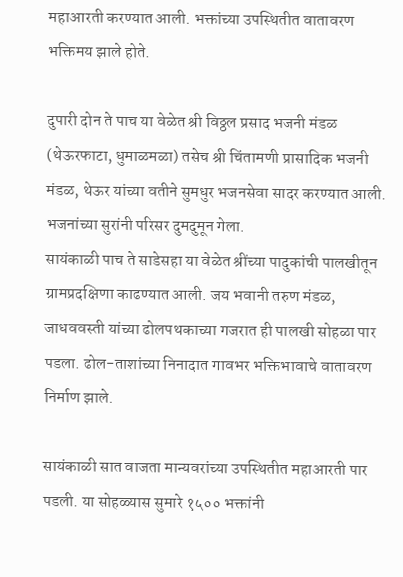महाआरती करण्यात आली. भक्तांच्या उपस्थितीत वातावरण भक्तिमय झाले होते.

दुपारी दोन ते पाच या वेळेत श्री विठ्ठल प्रसाद भजनी मंडळ (थेऊरफाटा, धुमाळमळा) तसेच श्री चिंतामणी प्रासादिक भजनी मंडळ, थेऊर यांच्या वतीने सुमधुर भजनसेवा सादर करण्यात आली. भजनांच्या सुरांनी परिसर दुमदुमून गेला.
सायंकाळी पाच ते साडेसहा या वेळेत श्रींच्या पादुकांची पालखीतून ग्रामप्रदक्षिणा काढण्यात आली. जय भवानी तरुण मंडळ, जाधववस्ती यांच्या ढोलपथकाच्या गजरात ही पालखी सोहळा पार पडला. ढोल-ताशांच्या निनादात गावभर भक्तिभावाचे वातावरण निर्माण झाले.

सायंकाळी सात वाजता मान्यवरांच्या उपस्थितीत महाआरती पार पडली. या सोहळ्यास सुमारे १५०० भक्तांनी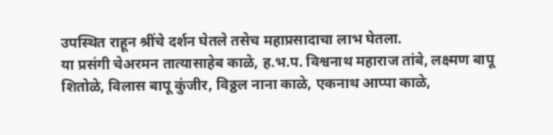उपस्थित राहून श्रींचे दर्शन घेतले तसेच महाप्रसादाचा लाभ घेतला.
या प्रसंगी चेअरमन तात्यासाहेब काळे, ह.भ.प. विश्वनाथ महाराज तांबे, लक्ष्मण बापू शितोळे, विलास बापू कुंजीर, विठ्ठल नाना काळे, एकनाथ आप्पा काळे,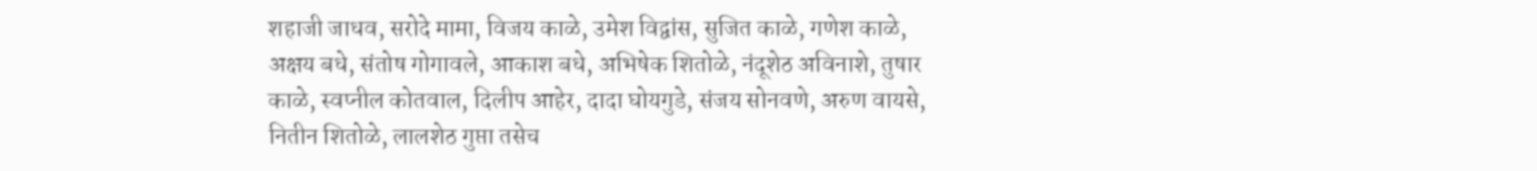शहाजी जाधव, सरोदे मामा, विजय काळे, उमेश विद्वांस, सुजित काळे, गणेश काळे, अक्षय बधे, संतोष गोगावले, आकाश बधे, अभिषेक शितोळे, नंदूशेठ अविनाशे, तुषार काळे, स्वप्नील कोतवाल, दिलीप आहेर, दादा घोयगुडे, संजय सोनवणे, अरुण वायसे, नितीन शितोळे, लालशेठ गुप्ता तसेच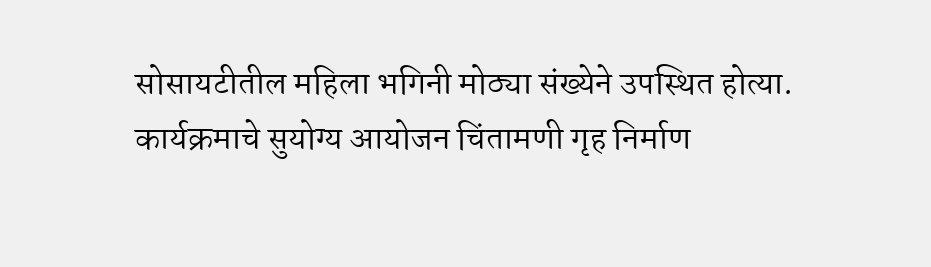सोसायटीतील महिला भगिनी मोठ्या संख्येने उपस्थित होत्या.
कार्यक्रमाचे सुयोग्य आयोजन चिंतामणी गृह निर्माण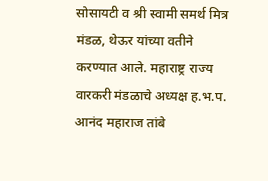सोसायटी व श्री स्वामी समर्थ मित्र मंडळ, थेऊर यांच्या वतीने करण्यात आले. महाराष्ट्र राज्य वारकरी मंडळाचे अध्यक्ष ह.भ.प. आनंद महाराज तांबे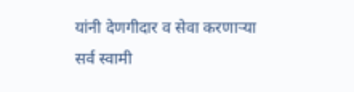यांनी देणगीदार व सेवा करणाऱ्या सर्व स्वामी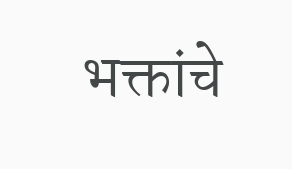भक्तांचे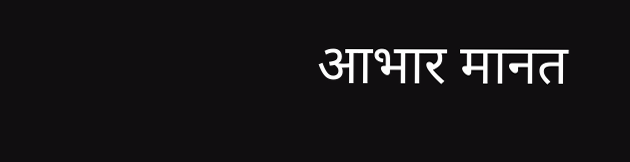आभार मानत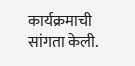कार्यक्रमाची सांगता केली.